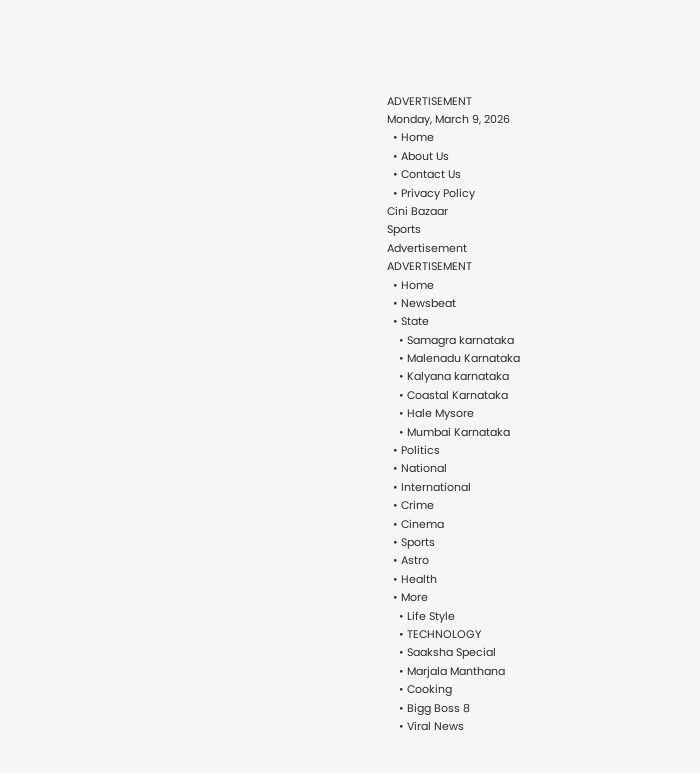ADVERTISEMENT
Monday, March 9, 2026
  • Home
  • About Us
  • Contact Us
  • Privacy Policy
Cini Bazaar
Sports
Advertisement
ADVERTISEMENT
  • Home
  • Newsbeat
  • State
    • Samagra karnataka
    • Malenadu Karnataka
    • Kalyana karnataka
    • Coastal Karnataka
    • Hale Mysore
    • Mumbai Karnataka
  • Politics
  • National
  • International
  • Crime
  • Cinema
  • Sports
  • Astro
  • Health
  • More
    • Life Style
    • TECHNOLOGY
    • Saaksha Special
    • Marjala Manthana
    • Cooking
    • Bigg Boss 8
    • Viral News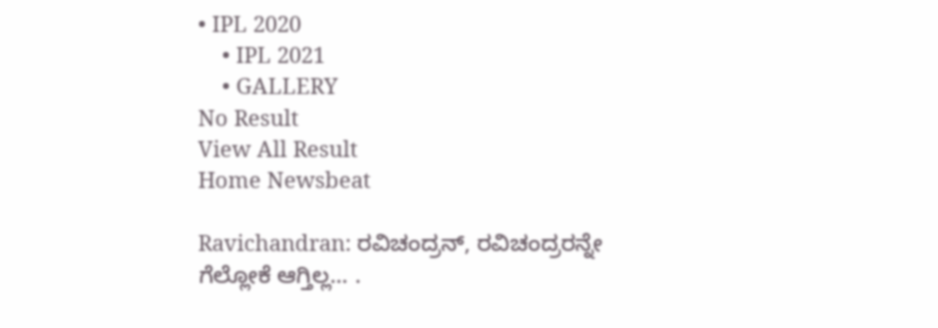• IPL 2020
    • IPL 2021
    • GALLERY
No Result
View All Result
Home Newsbeat

Ravichandran: ರವಿಚಂದ್ರನ್, ರವಿಚಂದ್ರರನ್ನೇ ಗೆಲ್ಲೋಕೆ ಆಗ್ತಿಲ್ಲ… .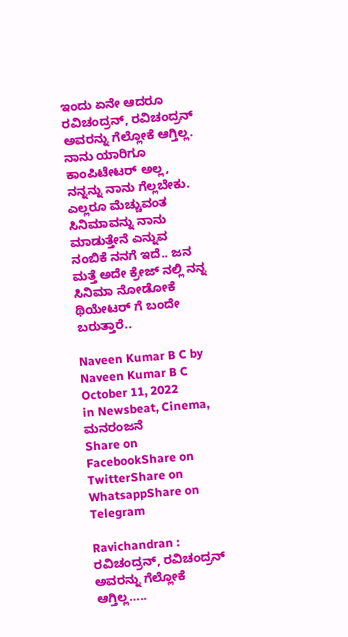ಇಂದು ಏನೇ ಆದರೂ ರವಿಚಂದ್ರನ್, ರವಿಚಂದ್ರನ್ ಅವರನ್ನು ಗೆಲ್ಲೋಕೆ ಆಗ್ತಿಲ್ಲ. ನಾನು ಯಾರಿಗೂ ಕಾಂಪಿಟೇಟರ್ ಅಲ್ಲ, ನನ್ನನ್ನು ನಾನು ಗೆಲ್ಲಬೇಕು. ಎಲ್ಲರೂ ಮೆಚ್ಚುವಂತ ಸಿನಿಮಾವನ್ನು ನಾನು ಮಾಡುತ್ತೇನೆ ಎನ್ನುವ ನಂಬಿಕೆ ನನಗೆ ಇದೆ.. ಜನ ಮತ್ತೆ ಅದೇ ಕ್ರೇಜ್ ನಲ್ಲಿ ನನ್ನ ಸಿನಿಮಾ ನೋಡೋಕೆ ಥಿಯೇಟರ್ ಗೆ ಬಂದೇ ಬರುತ್ತಾರೆ..

Naveen Kumar B C by Naveen Kumar B C
October 11, 2022
in Newsbeat, Cinema, ಮನರಂಜನೆ
Share on FacebookShare on TwitterShare on WhatsappShare on Telegram

Ravichandran : ರವಿಚಂದ್ರನ್, ರವಿಚಂದ್ರನ್ ಅವರನ್ನು ಗೆಲ್ಲೋಕೆ ಆಗ್ತಿಲ್ಲ…..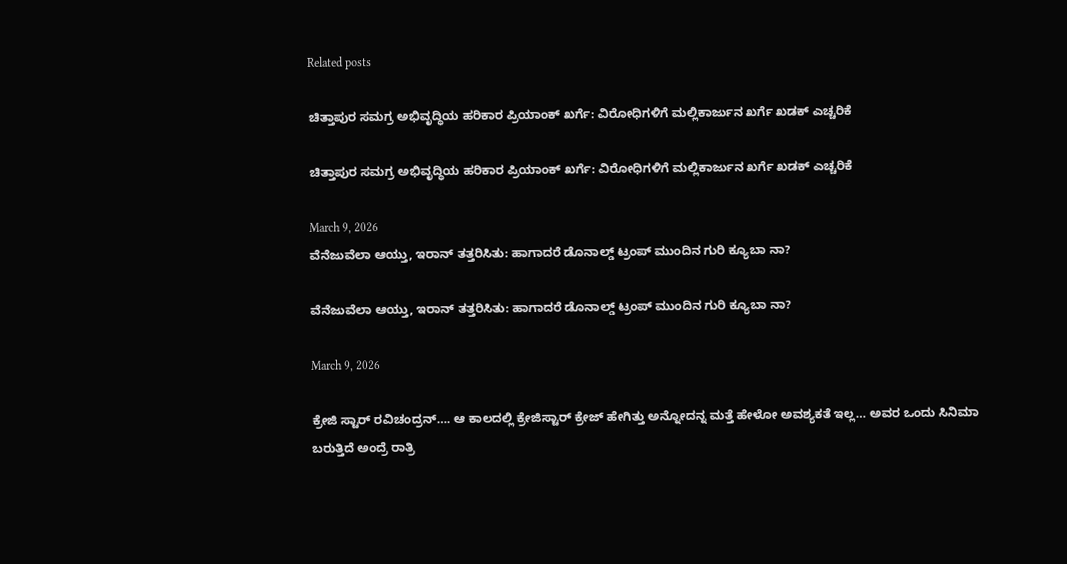Related posts

ಚಿತ್ತಾಪುರ ಸಮಗ್ರ ಅಭಿವೃದ್ಧಿಯ ಹರಿಕಾರ ಪ್ರಿಯಾಂಕ್ ಖರ್ಗೆ: ವಿರೋಧಿಗಳಿಗೆ ಮಲ್ಲಿಕಾರ್ಜುನ ಖರ್ಗೆ ಖಡಕ್ ಎಚ್ಚರಿಕೆ

ಚಿತ್ತಾಪುರ ಸಮಗ್ರ ಅಭಿವೃದ್ಧಿಯ ಹರಿಕಾರ ಪ್ರಿಯಾಂಕ್ ಖರ್ಗೆ: ವಿರೋಧಿಗಳಿಗೆ ಮಲ್ಲಿಕಾರ್ಜುನ ಖರ್ಗೆ ಖಡಕ್ ಎಚ್ಚರಿಕೆ

March 9, 2026
ವೆನೆಜುವೆಲಾ ಆಯ್ತು, ಇರಾನ್ ತತ್ತರಿಸಿತು: ಹಾಗಾದರೆ ಡೊನಾಲ್ಡ್ ಟ್ರಂಪ್ ಮುಂದಿನ ಗುರಿ ಕ್ಯೂಬಾ ನಾ?

ವೆನೆಜುವೆಲಾ ಆಯ್ತು, ಇರಾನ್ ತತ್ತರಿಸಿತು: ಹಾಗಾದರೆ ಡೊನಾಲ್ಡ್ ಟ್ರಂಪ್ ಮುಂದಿನ ಗುರಿ ಕ್ಯೂಬಾ ನಾ?

March 9, 2026

ಕ್ರೇಜಿ ಸ್ಟಾರ್ ರವಿಚಂದ್ರನ್…. ಆ ಕಾಲದಲ್ಲಿ ಕ್ರೇಜಿಸ್ಟಾರ್ ಕ್ರೇಜ್ ಹೇಗಿತ್ತು ಅನ್ನೋದನ್ನ ಮತ್ತೆ ಹೇಳೋ ಅವಶ್ಯಕತೆ ಇಲ್ಲ… ಅವರ ಒಂದು ಸಿನಿಮಾ ಬರುತ್ತಿದೆ ಅಂದ್ರೆ ರಾತ್ರಿ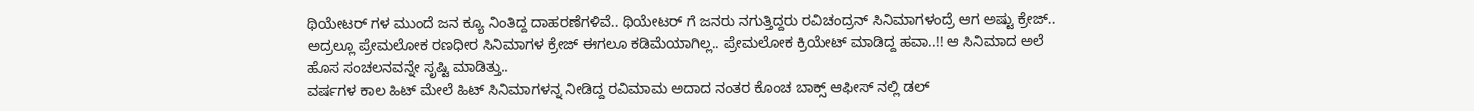ಥಿಯೇಟರ್ ಗಳ ಮುಂದೆ ಜನ ಕ್ಯೂ ನಿಂತಿದ್ದ ದಾಹರಣೆಗಳಿವೆ.. ಥಿಯೇಟರ್ ಗೆ ಜನರು ನಗುತ್ತಿದ್ದರು ರವಿಚಂದ್ರನ್ ಸಿನಿಮಾಗಳಂದ್ರೆ ಆಗ ಅಷ್ಟು ಕ್ರೇಜ್.. ಅದ್ರಲ್ಲೂ ಪ್ರೇಮಲೋಕ ರಣಧೀರ ಸಿನಿಮಾಗಳ ಕ್ರೇಜ್ ಈಗಲೂ ಕಡಿಮೆಯಾಗಿಲ್ಲ.. ಪ್ರೇಮಲೋಕ ಕ್ರಿಯೇಟ್ ಮಾಡಿದ್ದ ಹವಾ..!! ಆ ಸಿನಿಮಾದ ಅಲೆ ಹೊಸ ಸಂಚಲನವನ್ನೇ ಸೃಷ್ಟಿ ಮಾಡಿತ್ತು..
ವರ್ಷಗಳ ಕಾಲ ಹಿಟ್ ಮೇಲೆ ಹಿಟ್ ಸಿನಿಮಾಗಳನ್ನ ನೀಡಿದ್ದ ರವಿಮಾಮ ಅದಾದ ನಂತರ ಕೊಂಚ ಬಾಕ್ಸ್ ಆಫೀಸ್ ನಲ್ಲಿ ಡಲ್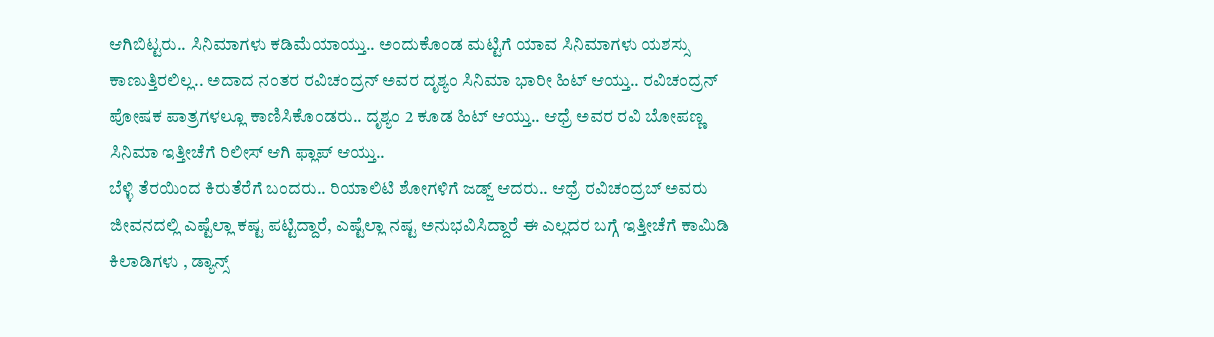ಆಗಿಬಿಟ್ಟರು.. ಸಿನಿಮಾಗಳು ಕಡಿಮೆಯಾಯ್ತು.. ಅಂದುಕೊಂಡ ಮಟ್ಟಿಗೆ ಯಾವ ಸಿನಿಮಾಗಳು ಯಶಸ್ಸು ಕಾಣುತ್ತಿರಲಿಲ್ಲ.. ಅದಾದ ನಂತರ ರವಿಚಂದ್ರನ್ ಅವರ ದೃಶ್ಯಂ ಸಿನಿಮಾ ಭಾರೀ ಹಿಟ್ ಆಯ್ತು.. ರವಿಚಂದ್ರನ್ ಪೋಷಕ ಪಾತ್ರಗಳಲ್ಲೂ ಕಾಣಿಸಿಕೊಂಡರು.. ದೃಶ್ಯಂ 2 ಕೂಡ ಹಿಟ್ ಆಯ್ತು.. ಆಧ್ರೆ ಅವರ ರವಿ ಬೋಪಣ್ಣ ಸಿನಿಮಾ ಇತ್ತೀಚೆಗೆ ರಿಲೀಸ್ ಆಗಿ ಫ್ಲಾಪ್ ಆಯ್ತು..
ಬೆಳ್ಳಿ ತೆರಯಿಂದ ಕಿರುತೆರೆಗೆ ಬಂದರು.. ರಿಯಾಲಿಟಿ ಶೋಗಳಿಗೆ ಜಡ್ಜ್ ಆದರು.. ಆಧ್ರೆ ರವಿಚಂದ್ರಬ್ ಅವರು ಜೀವನದಲ್ಲಿ ಎಷ್ಟೆಲ್ಲಾ ಕಷ್ಟ ಪಟ್ಟಿದ್ದಾರೆ, ಎಷ್ಟೆಲ್ಲಾ ನಷ್ಟ ಅನುಭವಿಸಿದ್ದಾರೆ ಈ ಎಲ್ಲದರ ಬಗ್ಗೆ ಇತ್ತೀಚೆಗೆ ಕಾಮಿಡಿ ಕಿಲಾಡಿಗಳು , ಡ್ಯಾನ್ಸ್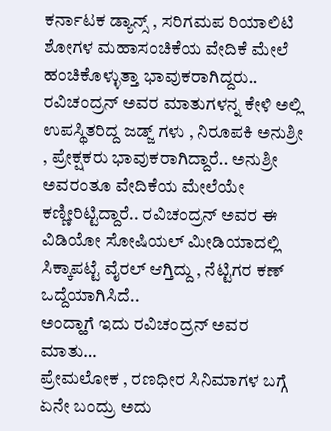ಕರ್ನಾಟಕ ಡ್ಯಾನ್ಸ್ , ಸರಿಗಮಪ ರಿಯಾಲಿಟಿ ಶೋಗಳ ಮಹಾಸಂಚಿಕೆಯ ವೇದಿಕೆ ಮೇಲೆ ಹಂಚಿಕೊಳ್ಳುತ್ತಾ ಭಾವುಕರಾಗಿದ್ದರು..
ರವಿಚಂದ್ರನ್ ಅವರ ಮಾತುಗಳನ್ನ ಕೇಳಿ ಅಲ್ಲಿ ಉಪಸ್ಥಿತರಿದ್ದ ಜಡ್ಜ್ ಗಳು , ನಿರೂಪಕಿ ಅನುಶ್ರೀ , ಪ್ರೇಕ್ಷಕರು ಭಾವುಕರಾಗಿದ್ದಾರೆ.. ಅನುಶ್ರೀ ಅವರಂತೂ ವೇದಿಕೆಯ ಮೇಲೆಯೇ ಕಣ್ಣೀರಿಟ್ಟಿದ್ದಾರೆ.. ರವಿಚಂದ್ರನ್ ಅವರ ಈ ವಿಡಿಯೋ ಸೋಷಿಯಲ್ ಮೀಡಿಯಾದಲ್ಲಿ ಸಿಕ್ಕಾಪಟ್ಟೆ ವೈರಲ್ ಆಗ್ತಿದ್ದು , ನೆಟ್ಟಿಗರ ಕಣ್ ಒದ್ದೆಯಾಗಿಸಿದೆ..
ಅಂದ್ಹಾಗೆ ಇದು ರವಿಚಂದ್ರನ್ ಅವರ ಮಾತು…
ಪ್ರೇಮಲೋಕ , ರಣಧೀರ ಸಿನಿಮಾಗಳ ಬಗ್ಗೆ ಏನೇ ಬಂದ್ರು ಅದು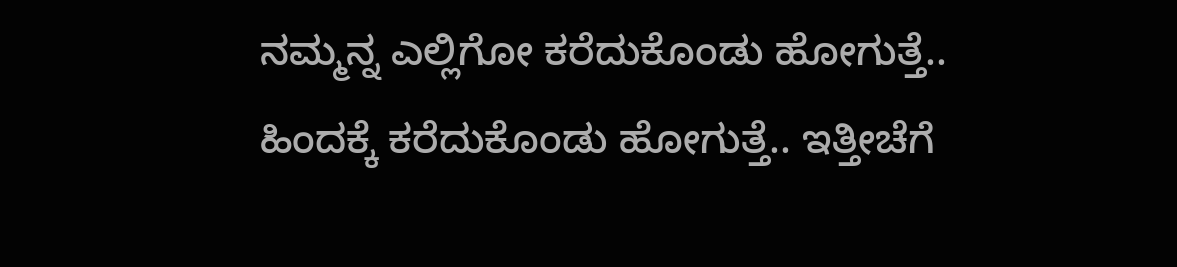ನಮ್ಮನ್ನ ಎಲ್ಲಿಗೋ ಕರೆದುಕೊಂಡು ಹೋಗುತ್ತೆ.. ಹಿಂದಕ್ಕೆ ಕರೆದುಕೊಂಡು ಹೋಗುತ್ತೆ.. ಇತ್ತೀಚೆಗೆ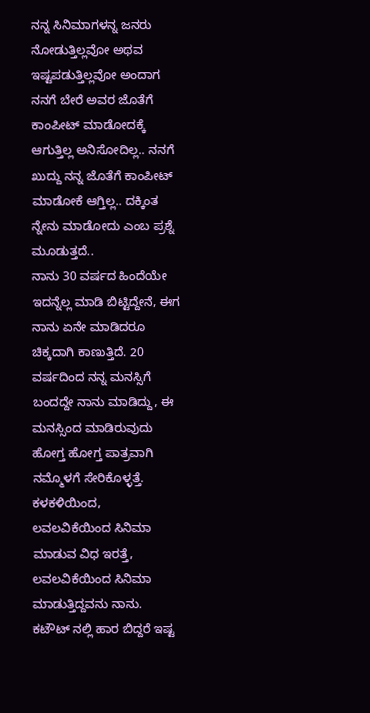ನನ್ನ ಸಿನಿಮಾಗಳನ್ನ ಜನರು ನೋಡುತ್ತಿಲ್ಲವೋ ಅಥವ ಇಷ್ಟಪಡುತ್ತಿಲ್ಲವೋ ಅಂದಾಗ ನನಗೆ ಬೇರೆ ಅವರ ಜೊತೆಗೆ ಕಾಂಪೀಟ್ ಮಾಡೋದಕ್ಕೆ ಆಗುತ್ತಿಲ್ಲ ಅನಿಸೋದಿಲ್ಲ.. ನನಗೆ ಖುದ್ದು ನನ್ನ ಜೊತೆಗೆ ಕಾಂಪೀಟ್ ಮಾಡೋಕೆ ಆಗ್ತಿಲ್ಲ.. ದಕ್ಕಿಂತ ನ್ನೇನು ಮಾಡೋದು ಎಂಬ ಪ್ರಶ್ನೆ ಮೂಡುತ್ತದೆ..
ನಾನು 30 ವರ್ಷದ ಹಿಂದೆಯೇ ಇದನ್ನೆಲ್ಲ ಮಾಡಿ ಬಿಟ್ಟಿದ್ದೇನೆ, ಈಗ ನಾನು ಏನೇ ಮಾಡಿದರೂ ಚಿಕ್ಕದಾಗಿ ಕಾಣುತ್ತಿದೆ. 20 ವರ್ಷದಿಂದ ನನ್ನ ಮನಸ್ಸಿಗೆ ಬಂದದ್ದೇ ನಾನು ಮಾಡಿದ್ದು, ಈ ಮನಸ್ಸಿಂದ ಮಾಡಿರುವುದು ಹೋಗ್ತ ಹೋಗ್ತ ಪಾತ್ರವಾಗಿ ನಮ್ಮೊಳಗೆ ಸೇರಿಕೊಳ್ಳತ್ತೆ.
ಕಳಕಳಿಯಿಂದ, ಲವಲವಿಕೆಯಿಂದ ಸಿನಿಮಾ ಮಾಡುವ ವಿಧ ಇರತ್ತೆ, ಲವಲವಿಕೆಯಿಂದ ಸಿನಿಮಾ ಮಾಡುತ್ತಿದ್ದವನು ನಾನು. ಕಟೌಟ್‌ ನಲ್ಲಿ ಹಾರ ಬಿದ್ದರೆ ಇಷ್ಟ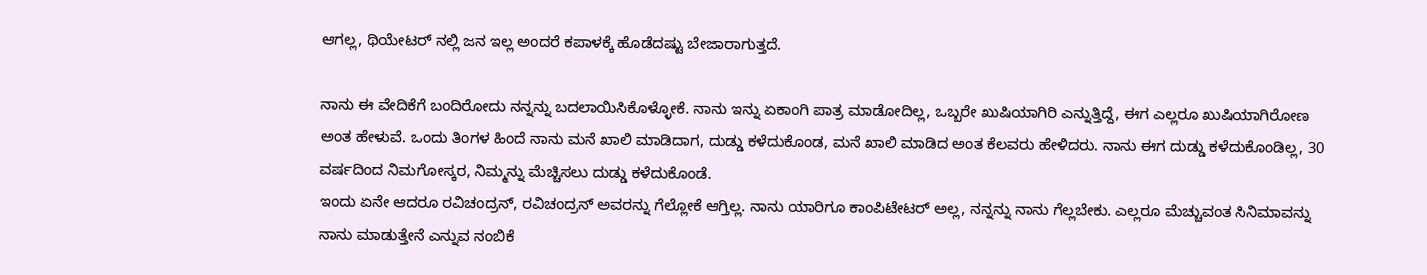ಆಗಲ್ಲ, ಥಿಯೇಟರ್‌ ನಲ್ಲಿ ಜನ ಇಲ್ಲ ಅಂದರೆ ಕಪಾಳಕ್ಕೆ ಹೊಡೆದಷ್ಟು ಬೇಜಾರಾಗುತ್ತದೆ.

ನಾನು ಈ ವೇದಿಕೆಗೆ ಬಂದಿರೋದು ನನ್ನನ್ನು ಬದಲಾಯಿಸಿಕೊಳ್ಳೋಕೆ. ನಾನು ಇನ್ನು ಏಕಾಂಗಿ ಪಾತ್ರ ಮಾಡೋದಿಲ್ಲ, ಒಬ್ಬರೇ ಖುಷಿಯಾಗಿರಿ ಎನ್ನುತ್ತಿದ್ದೆ, ಈಗ ಎಲ್ಲರೂ ಖುಷಿಯಾಗಿರೋಣ ಅಂತ ಹೇಳುವೆ. ಒಂದು ತಿಂಗಳ ಹಿಂದೆ ನಾನು ಮನೆ ಖಾಲಿ ಮಾಡಿದಾಗ, ದುಡ್ಡು ಕಳೆದುಕೊಂಡ, ಮನೆ ಖಾಲಿ ಮಾಡಿದ ಅಂತ ಕೆಲವರು ಹೇಳಿದರು. ನಾನು ಈಗ ದುಡ್ಡು ಕಳೆದುಕೊಂಡಿಲ್ಲ, 30 ವರ್ಷದಿಂದ ನಿಮಗೋಸ್ಕರ, ನಿಮ್ಮನ್ನು ಮೆಚ್ಚಿಸಲು ದುಡ್ಡು ಕಳೆದುಕೊಂಡೆ.
ಇಂದು ಏನೇ ಆದರೂ ರವಿಚಂದ್ರನ್, ರವಿಚಂದ್ರನ್ ಅವರನ್ನು ಗೆಲ್ಲೋಕೆ ಆಗ್ತಿಲ್ಲ. ನಾನು ಯಾರಿಗೂ ಕಾಂಪಿಟೇಟರ್ ಅಲ್ಲ, ನನ್ನನ್ನು ನಾನು ಗೆಲ್ಲಬೇಕು. ಎಲ್ಲರೂ ಮೆಚ್ಚುವಂತ ಸಿನಿಮಾವನ್ನು ನಾನು ಮಾಡುತ್ತೇನೆ ಎನ್ನುವ ನಂಬಿಕೆ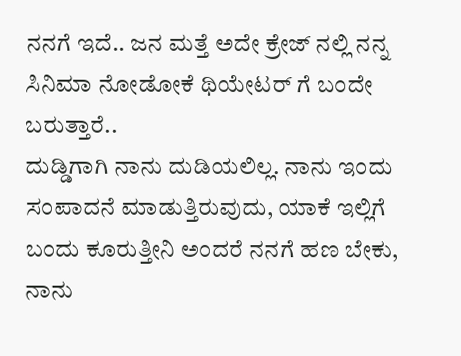ನನಗೆ ಇದೆ.. ಜನ ಮತ್ತೆ ಅದೇ ಕ್ರೇಜ್ ನಲ್ಲಿ ನನ್ನ ಸಿನಿಮಾ ನೋಡೋಕೆ ಥಿಯೇಟರ್ ಗೆ ಬಂದೇ ಬರುತ್ತಾರೆ..
ದುಡ್ಡಿಗಾಗಿ ನಾನು ದುಡಿಯಲಿಲ್ಲ. ನಾನು ಇಂದು ಸಂಪಾದನೆ ಮಾಡುತ್ತಿರುವುದು, ಯಾಕೆ ಇಲ್ಲಿಗೆ ಬಂದು ಕೂರುತ್ತೀನಿ ಅಂದರೆ ನನಗೆ ಹಣ ಬೇಕು, ನಾನು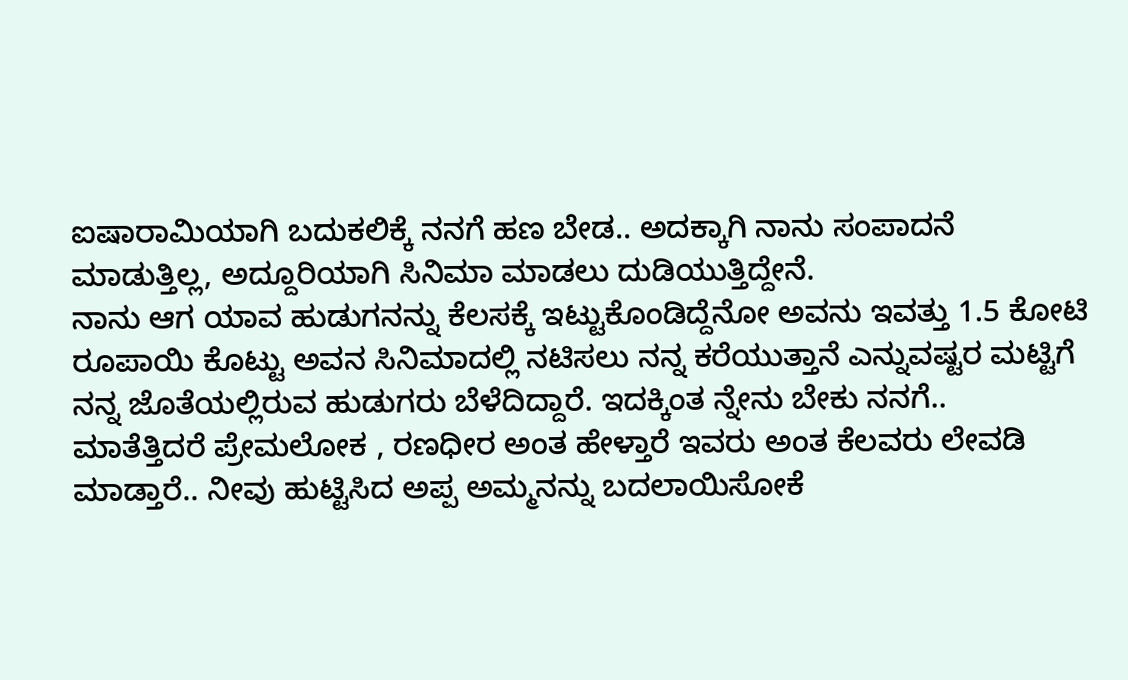ಐಷಾರಾಮಿಯಾಗಿ ಬದುಕಲಿಕ್ಕೆ ನನಗೆ ಹಣ ಬೇಡ.. ಅದಕ್ಕಾಗಿ ನಾನು ಸಂಪಾದನೆ ಮಾಡುತ್ತಿಲ್ಲ, ಅದ್ದೂರಿಯಾಗಿ ಸಿನಿಮಾ ಮಾಡಲು ದುಡಿಯುತ್ತಿದ್ದೇನೆ.
ನಾನು ಆಗ ಯಾವ ಹುಡುಗನನ್ನು ಕೆಲಸಕ್ಕೆ ಇಟ್ಟುಕೊಂಡಿದ್ದೆನೋ ಅವನು ಇವತ್ತು 1.5 ಕೋಟಿ ರೂಪಾಯಿ ಕೊಟ್ಟು ಅವನ ಸಿನಿಮಾದಲ್ಲಿ ನಟಿಸಲು ನನ್ನ ಕರೆಯುತ್ತಾನೆ ಎನ್ನುವಷ್ಟರ ಮಟ್ಟಿಗೆ ನನ್ನ ಜೊತೆಯಲ್ಲಿರುವ ಹುಡುಗರು ಬೆಳೆದಿದ್ದಾರೆ. ಇದಕ್ಕಿಂತ ನ್ನೇನು ಬೇಕು ನನಗೆ..
ಮಾತೆತ್ತಿದರೆ ಪ್ರೇಮಲೋಕ , ರಣಧೀರ ಅಂತ ಹೇಳ್ತಾರೆ ಇವರು ಅಂತ ಕೆಲವರು ಲೇವಡಿ ಮಾಡ್ತಾರೆ.. ನೀವು ಹುಟ್ಟಿಸಿದ ಅಪ್ಪ ಅಮ್ಮನನ್ನು ಬದಲಾಯಿಸೋಕೆ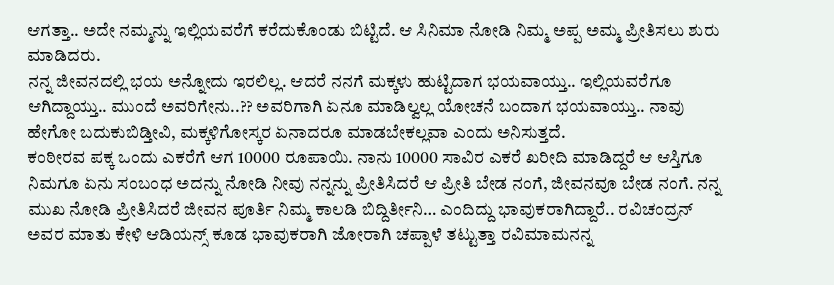ಆಗತ್ತಾ.. ಅದೇ ನಮ್ಮನ್ನು ಇಲ್ಲಿಯವರೆಗೆ ಕರೆದುಕೊಂಡು ಬಿಟ್ಟಿದೆ. ಆ ಸಿನಿಮಾ ನೋಡಿ ನಿಮ್ಮ ಅಪ್ಪ ಅಮ್ಮ ಪ್ರೀತಿಸಲು ಶುರು ಮಾಡಿದರು.
ನನ್ನ ಜೀವನದಲ್ಲಿ ಭಯ ಅನ್ನೋದು ಇರಲಿಲ್ಲ. ಆದರೆ ನನಗೆ ಮಕ್ಕಳು ಹುಟ್ಟಿದಾಗ ಭಯವಾಯ್ತು.. ಇಲ್ಲಿಯವರೆಗೂ ಆಗಿದ್ದಾಯ್ತು.. ಮುಂದೆ ಅವರಿಗೇನು..?? ಅವರಿಗಾಗಿ ಏನೂ ಮಾಡಿಲ್ವಲ್ಲ ಯೋಚನೆ ಬಂದಾಗ ಭಯವಾಯ್ತು.. ನಾವು ಹೇಗೋ ಬದುಕುಬಿಡ್ತೀವಿ, ಮಕ್ಕಳಿಗೋಸ್ಕರ ಏನಾದರೂ ಮಾಡಬೇಕಲ್ಲವಾ ಎಂದು ಅನಿಸುತ್ತದೆ.
ಕಂಠೀರವ ಪಕ್ಕ ಒಂದು ಎಕರೆಗೆ ಆಗ 10000 ರೂಪಾಯಿ. ನಾನು 10000 ಸಾವಿರ ಎಕರೆ ಖರೀದಿ ಮಾಡಿದ್ದರೆ ಆ ಆಸ್ತಿಗೂ ನಿಮಗೂ ಏನು ಸಂಬಂಧ ಅದನ್ನು ನೋಡಿ ನೀವು ನನ್ನನ್ನು ಪ್ರೀತಿಸಿದರೆ ಆ ಪ್ರೀತಿ ಬೇಡ ನಂಗೆ, ಜೀವನವೂ ಬೇಡ ನಂಗೆ. ನನ್ನ ಮುಖ ನೋಡಿ ಪ್ರೀತಿಸಿದರೆ ಜೀವನ ಪೂರ್ತಿ ನಿಮ್ಮ ಕಾಲಡಿ ಬಿದ್ದಿರ್ತೀನಿ… ಎಂದಿದ್ದು ಭಾವುಕರಾಗಿದ್ದಾರೆ.. ರವಿಚಂದ್ರನ್ ಅವರ ಮಾತು ಕೇಳಿ ಆಡಿಯನ್ಸ್ ಕೂಡ ಭಾವುಕರಾಗಿ ಜೋರಾಗಿ ಚಪ್ಪಾಳೆ ತಟ್ಟುತ್ತಾ ರವಿಮಾಮನನ್ನ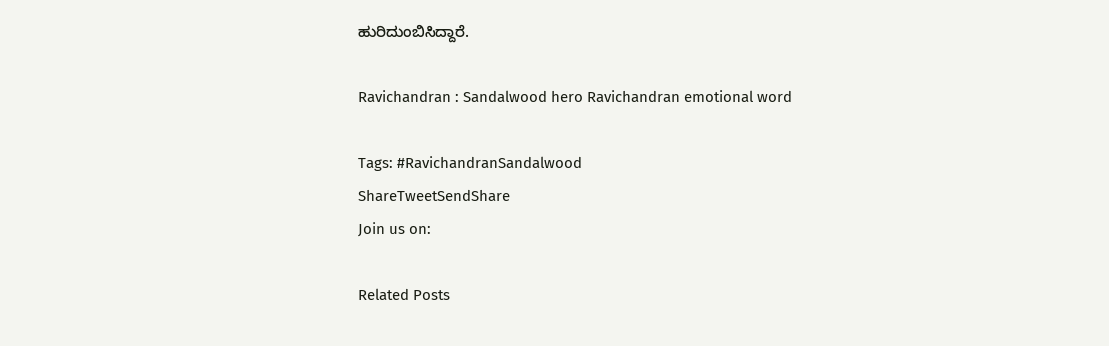ಹುರಿದುಂಬಿಸಿದ್ದಾರೆ.

Ravichandran : Sandalwood hero Ravichandran emotional word

Tags: #RavichandranSandalwood
ShareTweetSendShare
Join us on:

Related Posts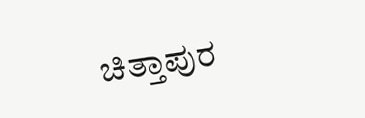ಚಿತ್ತಾಪುರ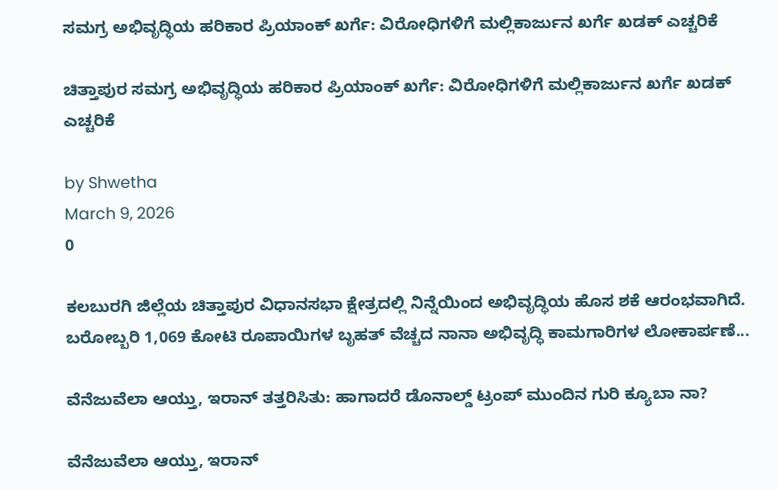ಸಮಗ್ರ ಅಭಿವೃದ್ಧಿಯ ಹರಿಕಾರ ಪ್ರಿಯಾಂಕ್ ಖರ್ಗೆ: ವಿರೋಧಿಗಳಿಗೆ ಮಲ್ಲಿಕಾರ್ಜುನ ಖರ್ಗೆ ಖಡಕ್ ಎಚ್ಚರಿಕೆ

ಚಿತ್ತಾಪುರ ಸಮಗ್ರ ಅಭಿವೃದ್ಧಿಯ ಹರಿಕಾರ ಪ್ರಿಯಾಂಕ್ ಖರ್ಗೆ: ವಿರೋಧಿಗಳಿಗೆ ಮಲ್ಲಿಕಾರ್ಜುನ ಖರ್ಗೆ ಖಡಕ್ ಎಚ್ಚರಿಕೆ

by Shwetha
March 9, 2026
0

ಕಲಬುರಗಿ ಜಿಲ್ಲೆಯ ಚಿತ್ತಾಪುರ ವಿಧಾನಸಭಾ ಕ್ಷೇತ್ರದಲ್ಲಿ ನಿನ್ನೆಯಿಂದ ಅಭಿವೃದ್ಧಿಯ ಹೊಸ ಶಕೆ ಆರಂಭವಾಗಿದೆ. ಬರೋಬ್ಬರಿ 1,069 ಕೋಟಿ ರೂಪಾಯಿಗಳ ಬೃಹತ್ ವೆಚ್ಚದ ನಾನಾ ಅಭಿವೃದ್ಧಿ ಕಾಮಗಾರಿಗಳ ಲೋಕಾರ್ಪಣೆ...

ವೆನೆಜುವೆಲಾ ಆಯ್ತು, ಇರಾನ್ ತತ್ತರಿಸಿತು: ಹಾಗಾದರೆ ಡೊನಾಲ್ಡ್ ಟ್ರಂಪ್ ಮುಂದಿನ ಗುರಿ ಕ್ಯೂಬಾ ನಾ?

ವೆನೆಜುವೆಲಾ ಆಯ್ತು, ಇರಾನ್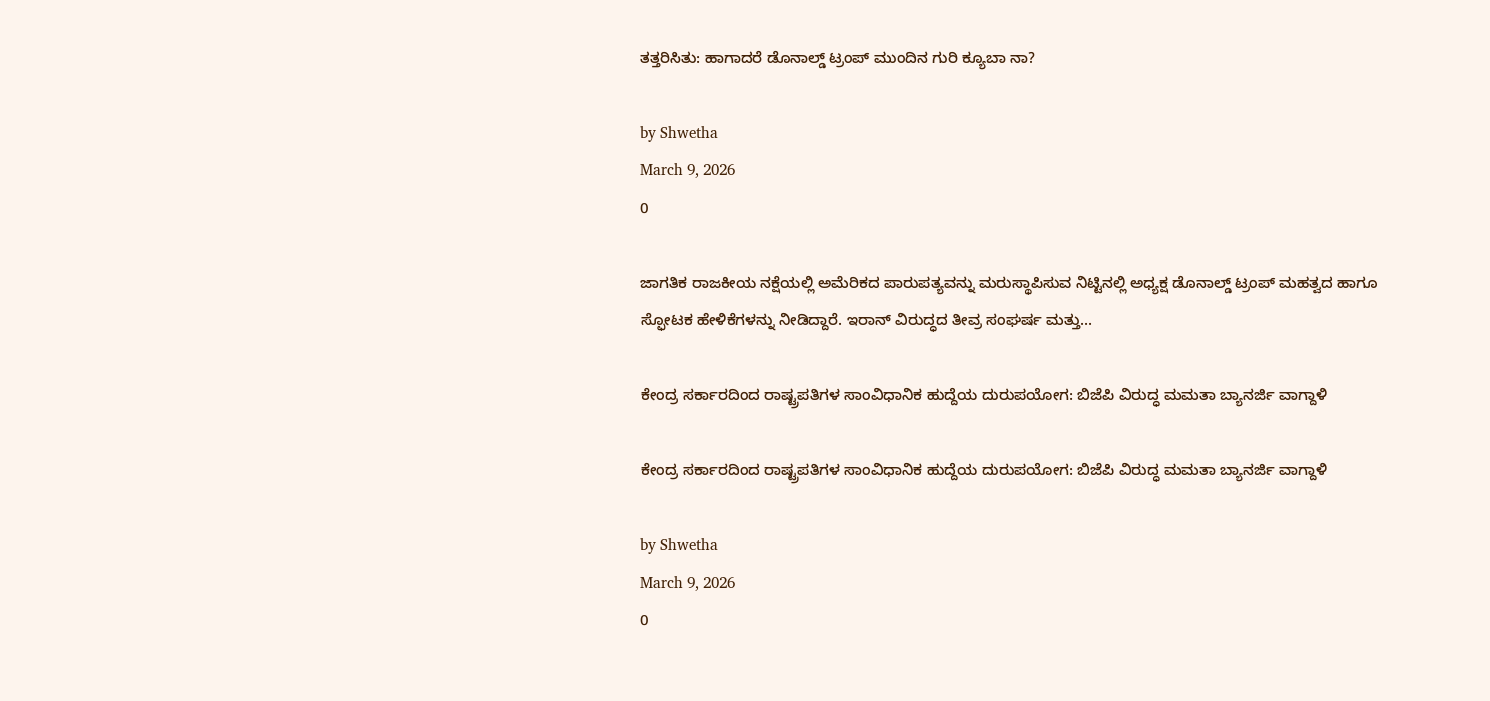ತತ್ತರಿಸಿತು: ಹಾಗಾದರೆ ಡೊನಾಲ್ಡ್ ಟ್ರಂಪ್ ಮುಂದಿನ ಗುರಿ ಕ್ಯೂಬಾ ನಾ?

by Shwetha
March 9, 2026
0

ಜಾಗತಿಕ ರಾಜಕೀಯ ನಕ್ಷೆಯಲ್ಲಿ ಅಮೆರಿಕದ ಪಾರುಪತ್ಯವನ್ನು ಮರುಸ್ಥಾಪಿಸುವ ನಿಟ್ಟಿನಲ್ಲಿ ಅಧ್ಯಕ್ಷ ಡೊನಾಲ್ಡ್ ಟ್ರಂಪ್ ಮಹತ್ವದ ಹಾಗೂ ಸ್ಫೋಟಕ ಹೇಳಿಕೆಗಳನ್ನು ನೀಡಿದ್ದಾರೆ. ಇರಾನ್ ವಿರುದ್ಧದ ತೀವ್ರ ಸಂಘರ್ಷ ಮತ್ತು...

ಕೇಂದ್ರ ಸರ್ಕಾರದಿಂದ ರಾಷ್ಟ್ರಪತಿಗಳ ಸಾಂವಿಧಾನಿಕ ಹುದ್ದೆಯ ದುರುಪಯೋಗ: ಬಿಜೆಪಿ ವಿರುದ್ಧ ಮಮತಾ ಬ್ಯಾನರ್ಜಿ ವಾಗ್ದಾಳಿ

ಕೇಂದ್ರ ಸರ್ಕಾರದಿಂದ ರಾಷ್ಟ್ರಪತಿಗಳ ಸಾಂವಿಧಾನಿಕ ಹುದ್ದೆಯ ದುರುಪಯೋಗ: ಬಿಜೆಪಿ ವಿರುದ್ಧ ಮಮತಾ ಬ್ಯಾನರ್ಜಿ ವಾಗ್ದಾಳಿ

by Shwetha
March 9, 2026
0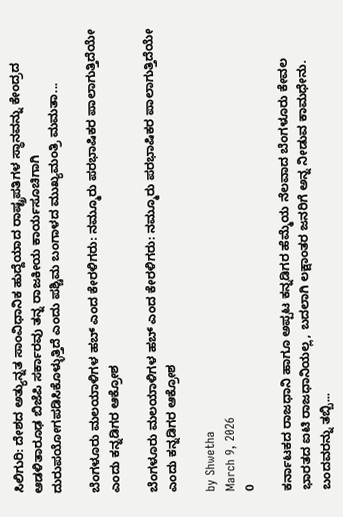ಸಿಲಿಗುರಿ: ದೇಶದ ಅತ್ಯುನ್ನತ ಸಾಂವಿಧಾನಿಕ ಹುದ್ದೆಯಾದ ರಾಷ್ಟ್ರಪತಿಗಳ ಸ್ಥಾನವನ್ನು ಕೇಂದ್ರದ ಆಡಳಿತಾರೂಢ ಬಿಜೆಪಿ ಸರ್ಕಾರವು ತನ್ನ ರಾಜಕೀಯ ಕಾರ್ಯಸೂಚಿಗಾಗಿ ದುರುಪಯೋಗಪಡಿಸಿಕೊಳ್ಳುತ್ತಿದೆ ಎಂದು ಪಶ್ಚಿಮ ಬಂಗಾಳದ ಮುಖ್ಯಮಂತ್ರಿ ಮಮತಾ...

ಬೆಂಗಳೂರು ಮಲಯಾಳಿಗಳ ಹಬ್ ಎಂದ ಕೇರಳಿಗರು: ನಮ್ಮೂರು ಪರಭಾಷಿಕರ ಪಾಲಾಗುತ್ತಿದೆಯೇ ಎಂದು ಕನ್ನಡಿಗರ ಆಕ್ರೋಶ

ಬೆಂಗಳೂರು ಮಲಯಾಳಿಗಳ ಹಬ್ ಎಂದ ಕೇರಳಿಗರು: ನಮ್ಮೂರು ಪರಭಾಷಿಕರ ಪಾಲಾಗುತ್ತಿದೆಯೇ ಎಂದು ಕನ್ನಡಿಗರ ಆಕ್ರೋಶ

by Shwetha
March 9, 2026
0

ಕರ್ನಾಟಕದ ರಾಜಧಾನಿ ಹಾಗೂ ಅಪ್ಪಟ ಕನ್ನಡಿಗರ ಹೆಮ್ಮೆಯ ನೆಲವಾದ ಬೆಂಗಳೂರು ಕೇವಲ ಭಾರತದ ಐಟಿ ರಾಜಧಾನಿಯಲ್ಲ, ಬದಲಾಗಿ ಲಕ್ಷಾಂತರ ಜನರಿಗೆ ಅನ್ನ ನೀಡುವ ಕಾಮಧೇನು. ಬಂದವರನ್ನು ತಬ್ಬಿ...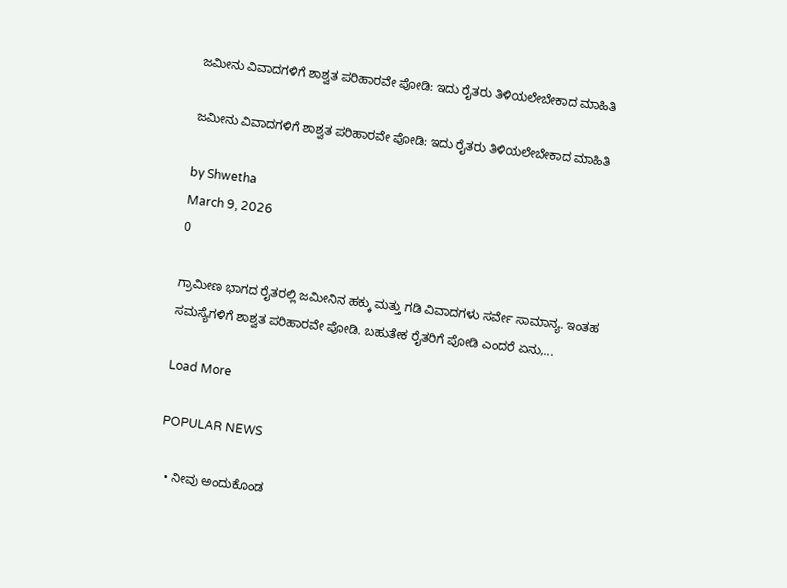ಜಮೀನು ವಿವಾದಗಳಿಗೆ ಶಾಶ್ವತ ಪರಿಹಾರವೇ ಪೋಡಿ: ಇದು‌ ರೈತರು ತಿಳಿಯಲೇಬೇಕಾದ ಮಾಹಿತಿ

ಜಮೀನು ವಿವಾದಗಳಿಗೆ ಶಾಶ್ವತ ಪರಿಹಾರವೇ ಪೋಡಿ: ಇದು‌ ರೈತರು ತಿಳಿಯಲೇಬೇಕಾದ ಮಾಹಿತಿ

by Shwetha
March 9, 2026
0

ಗ್ರಾಮೀಣ ಭಾಗದ ರೈತರಲ್ಲಿ ಜಮೀನಿನ ಹಕ್ಕು ಮತ್ತು ಗಡಿ ವಿವಾದಗಳು ಸರ್ವೇ ಸಾಮಾನ್ಯ. ಇಂತಹ ಸಮಸ್ಯೆಗಳಿಗೆ ಶಾಶ್ವತ ಪರಿಹಾರವೇ ಪೋಡಿ. ಬಹುತೇಕ ರೈತರಿಗೆ ಪೋಡಿ ಎಂದರೆ ಏನು,...

Load More

POPULAR NEWS

  • ನೀವು ಅಂದುಕೊಂಡ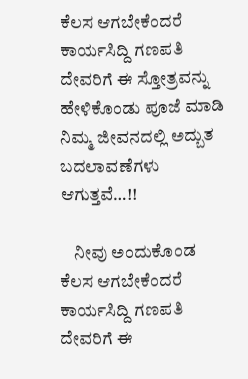ಕೆಲಸ ಆಗಬೇಕೆಂದರೆ ಕಾರ್ಯಸಿದ್ದಿ ಗಣಪತಿ ದೇವರಿಗೆ ಈ ಸ್ತೋತ್ರವನ್ನು ಹೇಳಿಕೊಂಡು ಪೂಜೆ ಮಾಡಿ ನಿಮ್ಮ ಜೀವನದಲ್ಲಿ ಅದ್ಬುತ ಬದಲಾವಣೆಗಳು ಆಗುತ್ತವೆ…!!

    ನೀವು ಅಂದುಕೊಂಡ ಕೆಲಸ ಆಗಬೇಕೆಂದರೆ ಕಾರ್ಯಸಿದ್ದಿ ಗಣಪತಿ ದೇವರಿಗೆ ಈ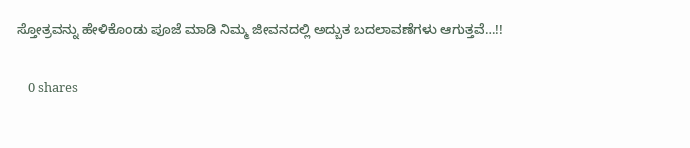ಸ್ತೋತ್ರವನ್ನು ಹೇಳಿಕೊಂಡು ಪೂಜೆ ಮಾಡಿ ನಿಮ್ಮ ಜೀವನದಲ್ಲಿ ಅದ್ಬುತ ಬದಲಾವಣೆಗಳು ಆಗುತ್ತವೆ…!!

    0 shares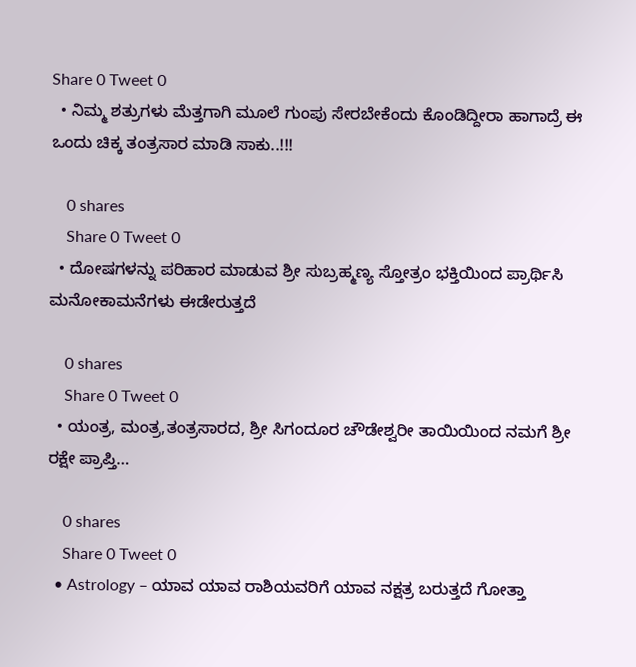Share 0 Tweet 0
  • ನಿಮ್ಮ ಶತ್ರುಗಳು ಮೆತ್ತಗಾಗಿ ಮೂಲೆ ಗುಂಪು ಸೇರಬೇಕೆಂದು ಕೊಂಡಿದ್ದೀರಾ ಹಾಗಾದ್ರೆ ಈ ಒಂದು ಚಿಕ್ಕ ತಂತ್ರಸಾರ ಮಾಡಿ ಸಾಕು..!!!

    0 shares
    Share 0 Tweet 0
  • ದೋಷಗಳನ್ನು ಪರಿಹಾರ ಮಾಡುವ ಶ್ರೀ ಸುಬ್ರಹ್ಮಣ್ಯ ಸ್ತೋತ್ರಂ ಭಕ್ತಿಯಿಂದ ಪ್ರಾರ್ಥಿಸಿ ಮನೋಕಾಮನೆಗಳು ಈಡೇರುತ್ತದೆ

    0 shares
    Share 0 Tweet 0
  • ಯಂತ್ರ, ಮಂತ್ರ,ತಂತ್ರಸಾರದ, ಶ್ರೀ ಸಿಗಂದೂರ ಚೌಡೇಶ್ವರೀ ತಾಯಿಯಿಂದ ನಮಗೆ ಶ್ರೀ ರಕ್ಷೇ ಪ್ರಾಪ್ತಿ…

    0 shares
    Share 0 Tweet 0
  • Astrology – ಯಾವ ಯಾವ ರಾಶಿಯವರಿಗೆ ಯಾವ ನಕ್ಷತ್ರ ಬರುತ್ತದೆ ಗೋತ್ತಾ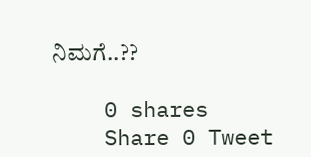ನಿಮಗೆ..??

    0 shares
    Share 0 Tweet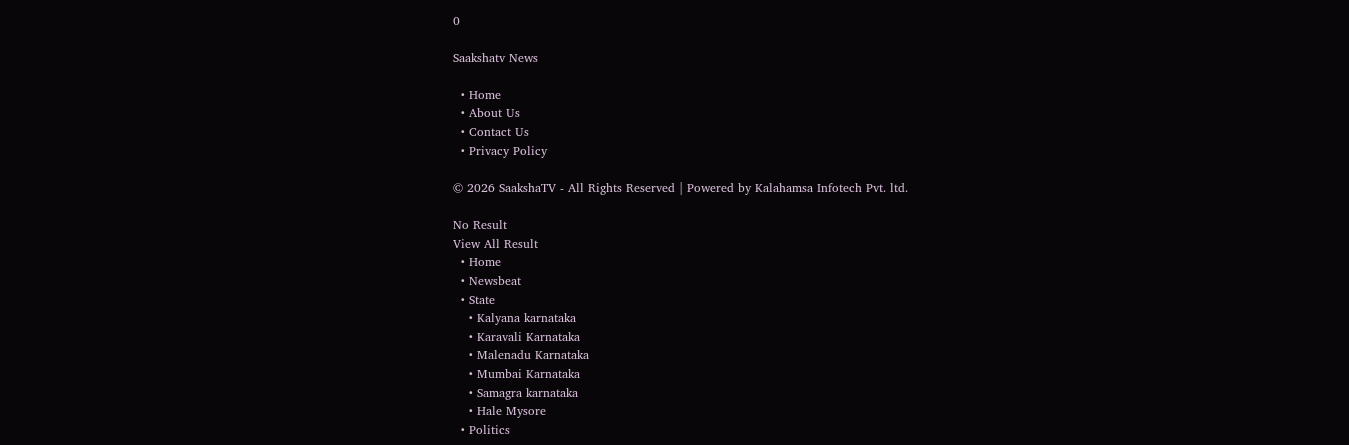0

Saakshatv News

  • Home
  • About Us
  • Contact Us
  • Privacy Policy

© 2026 SaakshaTV - All Rights Reserved | Powered by Kalahamsa Infotech Pvt. ltd.

No Result
View All Result
  • Home
  • Newsbeat
  • State
    • Kalyana karnataka
    • Karavali Karnataka
    • Malenadu Karnataka
    • Mumbai Karnataka
    • Samagra karnataka
    • Hale Mysore
  • Politics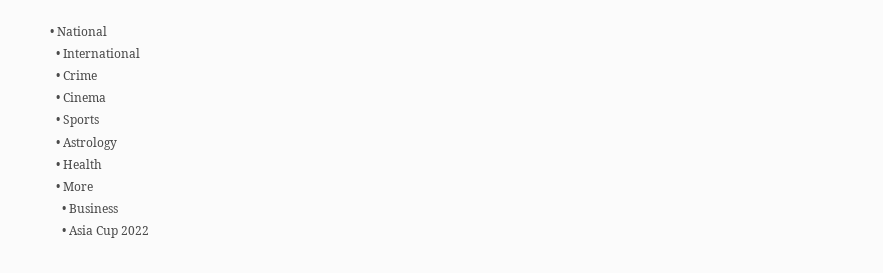• National
  • International
  • Crime
  • Cinema
  • Sports
  • Astrology
  • Health
  • More
    • Business
    • Asia Cup 2022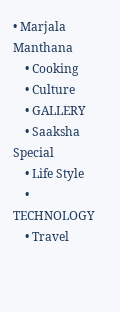• Marjala Manthana
    • Cooking
    • Culture
    • GALLERY
    • Saaksha Special
    • Life Style
    • TECHNOLOGY
    • Travel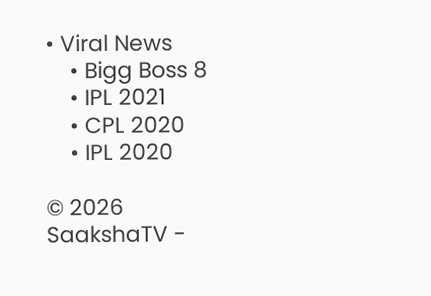• Viral News
    • Bigg Boss 8
    • IPL 2021
    • CPL 2020
    • IPL 2020

© 2026 SaakshaTV -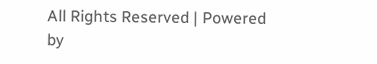All Rights Reserved | Powered by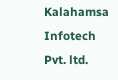Kalahamsa Infotech Pvt. ltd.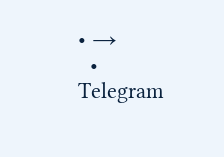• →
  • Telegram